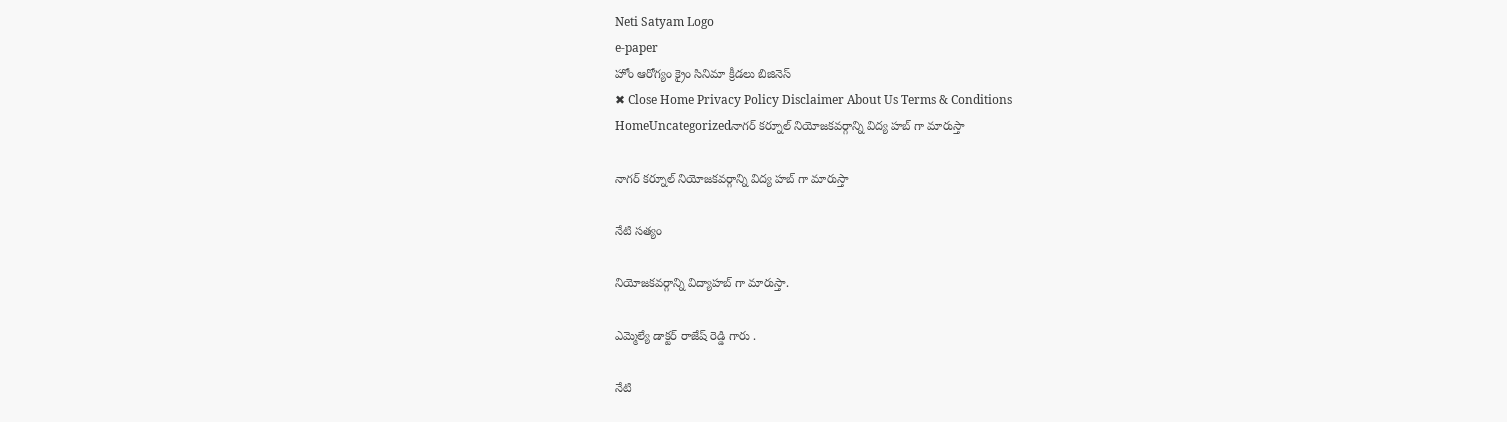Neti Satyam Logo
e-paper
హోం ఆరోగ్యం క్రైం సినిమా క్రీడలు బిజినెస్
✖ Close Home Privacy Policy Disclaimer About Us Terms & Conditions
HomeUncategorizedనాగర్ కర్నూల్ నియోజకవర్గాన్ని విద్య హబ్ గా మారుస్తా

నాగర్ కర్నూల్ నియోజకవర్గాన్ని విద్య హబ్ గా మారుస్తా

నేటి సత్యం

నియోజకవర్గాన్ని విద్యాహబ్ గా మారుస్తా.

ఎమ్మెల్యే డాక్టర్ రాజేష్ రెడ్డి గారు .

నేటి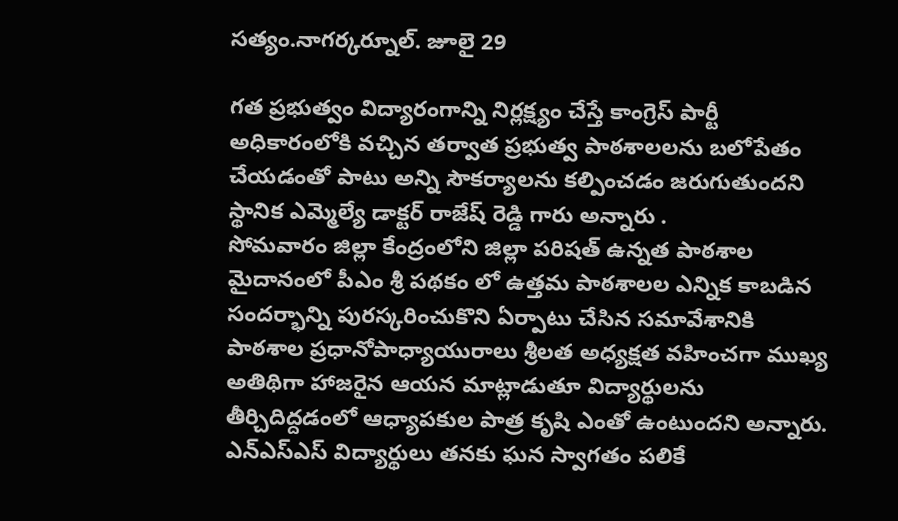సత్యం.నాగర్కర్నూల్. జూలై 29

గత ప్రభుత్వం విద్యారంగాన్ని నిర్లక్ష్యం చేస్తే కాంగ్రెస్ పార్టీ అధికారంలోకి వచ్చిన తర్వాత ప్రభుత్వ పాఠశాలలను బలోపేతం చేయడంతో పాటు అన్ని సౌకర్యాలను కల్పించడం జరుగుతుందని స్థానిక ఎమ్మెల్యే డాక్టర్ రాజేష్ రెడ్డి గారు అన్నారు .
సోమవారం జిల్లా కేంద్రంలోని జిల్లా పరిషత్ ఉన్నత పాఠశాల మైదానంలో పీఎం శ్రీ పథకం లో ఉత్తమ పాఠశాలల ఎన్నిక కాబడిన సందర్భాన్ని పురస్కరించుకొని ఏర్పాటు చేసిన సమావేశానికి పాఠశాల ప్రధానోపాధ్యాయురాలు శ్రీలత అధ్యక్షత వహించగా ముఖ్య అతిథిగా హాజరైన ఆయన మాట్లాడుతూ విద్యార్థులను తీర్చిదిద్దడంలో ఆధ్యాపకుల పాత్ర కృషి ఎంతో ఉంటుందని అన్నారు. ఎన్ఎస్ఎస్ విద్యార్థులు తనకు ఘన స్వాగతం పలికే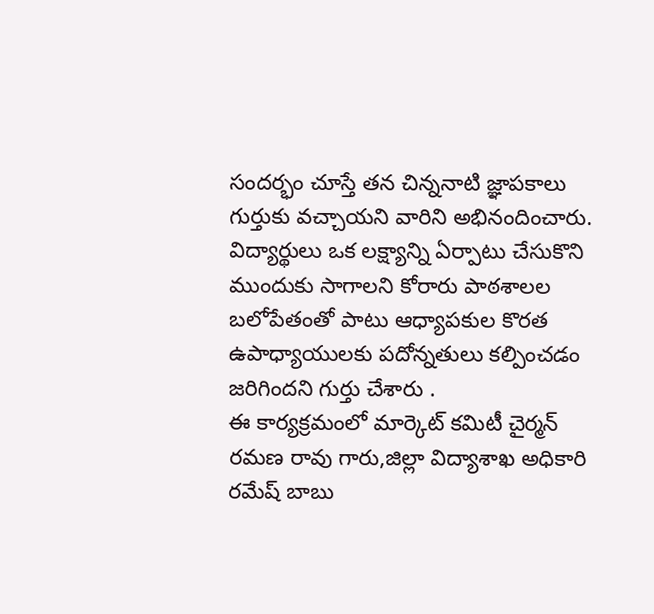సందర్భం చూస్తే తన చిన్ననాటి జ్ఞాపకాలు గుర్తుకు వచ్చాయని వారిని అభినందించారు. విద్యార్థులు ఒక లక్ష్యాన్ని ఏర్పాటు చేసుకొని ముందుకు సాగాలని కోరారు పాఠశాలల బలోపేతంతో పాటు ఆధ్యాపకుల కొరత ఉపాధ్యాయులకు పదోన్నతులు కల్పించడం జరిగిందని గుర్తు చేశారు .
ఈ కార్యక్రమంలో మార్కెట్ కమిటీ చైర్మన్ రమణ రావు గారు,జిల్లా విద్యాశాఖ అధికారి రమేష్ బాబు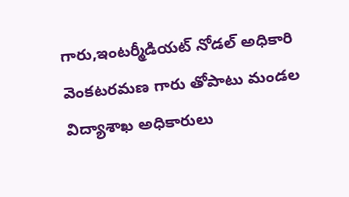గారు,ఇంటర్మీడియట్ నోడల్ అధికారి వెంకటరమణ గారు తోపాటు మండల విద్యాశాఖ అధికారులు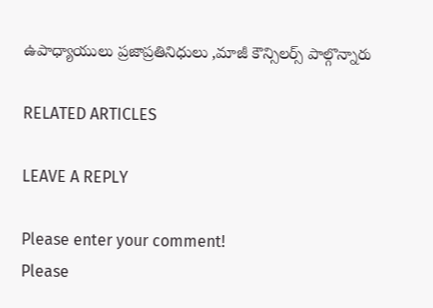ఉపాధ్యాయులు ప్రజాప్రతినిధులు ,మాజీ కౌన్సిలర్స్ పాల్గొన్నారు

RELATED ARTICLES

LEAVE A REPLY

Please enter your comment!
Please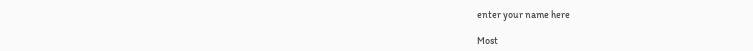enter your name here

Most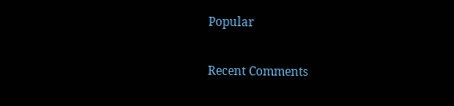Popular

Recent Comments